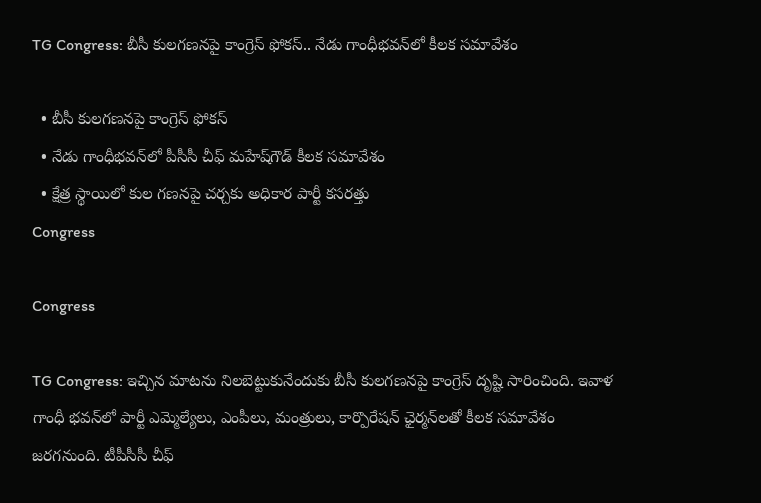TG Congress: బీసీ కులగణనపై కాంగ్రెస్ ఫోకస్.. నేడు గాంధీభవన్‌లో కీలక సమావేశం

  • బీసీ కులగణనపై కాంగ్రెస్ ఫోకస్
  • నేడు గాంధీభవన్‌లో పీసీసీ చీఫ్ మహేష్‌గౌడ్ కీలక సమావేశం
  • క్షేత్ర స్థాయిలో కుల గణనపై చర్చకు అధికార పార్టీ కసరత్తు
Congress

Congress

TG Congress: ఇచ్చిన మాటను నిలబెట్టుకునేందుకు బీసీ కులగణనపై కాంగ్రెస్ దృష్టి సారించింది. ఇవాళ గాంధీ భవన్‌లో పార్టీ ఎమ్మెల్యేలు, ఎంపీలు, మంత్రులు, కార్పొరేషన్‌ ఛైర్మన్‌లతో కీలక సమావేశం జరగనుంది. టీపీసీసీ చీఫ్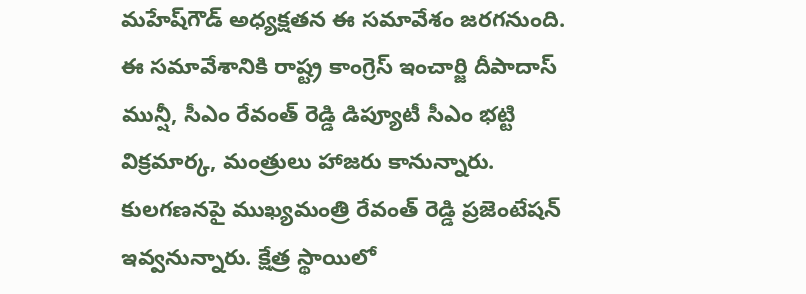మహేష్‌గౌడ్ అధ్యక్షతన ఈ సమావేశం జరగనుంది. ఈ సమావేశానికి రాష్ట్ర కాంగ్రెస్ ఇంచార్జి దీపాదాస్ మున్షీ, సీఎం రేవంత్ రెడ్డి డిప్యూటీ సీఎం భట్టి విక్రమార్క, మంత్రులు హాజరు కానున్నారు. కులగణనపై ముఖ్యమంత్రి రేవంత్ రెడ్డి ప్రజెంటేషన్ ఇవ్వనున్నారు. క్షేత్ర స్థాయిలో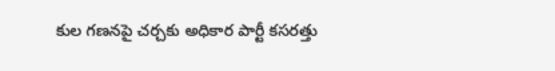కుల గణనపై చర్చకు అధికార పార్టీ కసరత్తు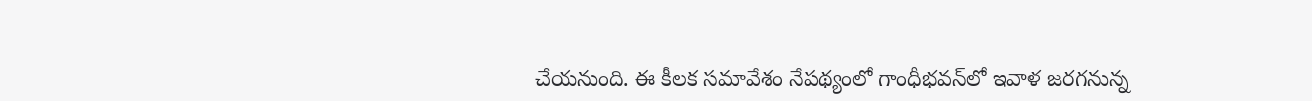చేయనుంది. ఈ కీలక సమావేశం నేపథ్యంలో గాంధీభవన్‌లో ఇవాళ జరగనున్న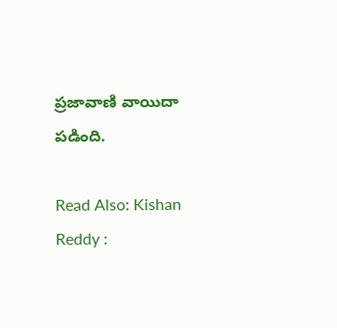ప్రజావాణి వాయిదా పడింది.

Read Also: Kishan Reddy :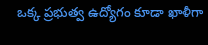ఒక్క ప్రభుత్వ ఉద్యోగం కూడా ఖాళీగా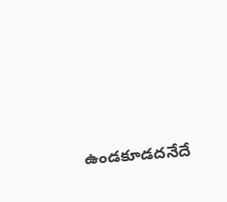ఉండకూడదనేదే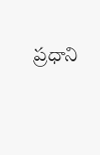ప్రధాని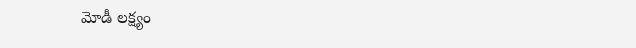మోడీ లక్ష్యం